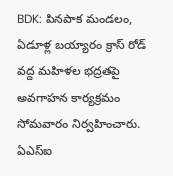BDK: పినపాక మండలం, ఏడూళ్ల బయ్యారం క్రాస్ రోడ్ వద్ద మహిళల భద్రతపై అవగాహన కార్యక్రమం సోమవారం నిర్వహించారు. ఏఎస్ఐ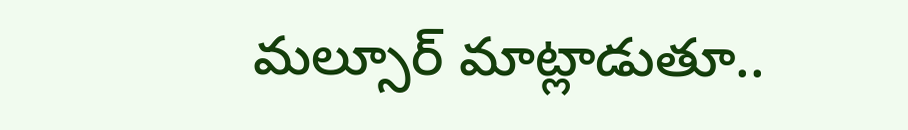మల్సూర్ మాట్లాడుతూ..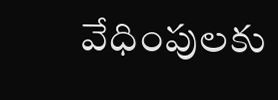వేధింపులకు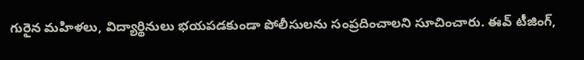గురైన మహిళలు, విద్యార్థినులు భయపడకుండా పోలీసులను సంప్రదించాలని సూచించారు. ఈవ్ టీజింగ్,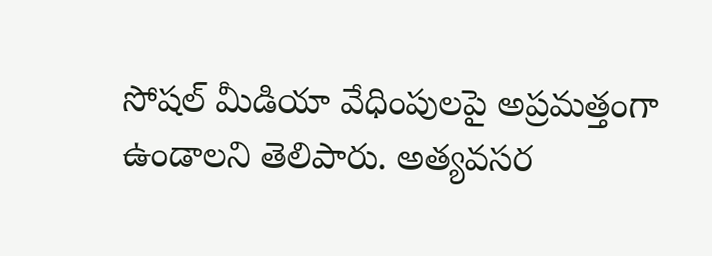సోషల్ మీడియా వేధింపులపై అప్రమత్తంగా ఉండాలని తెలిపారు. అత్యవసర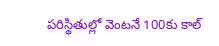పరిస్థితుల్లో వెంటనే 100కు కాల్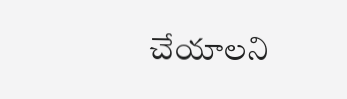చేయాలని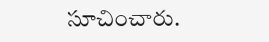సూచించారు.